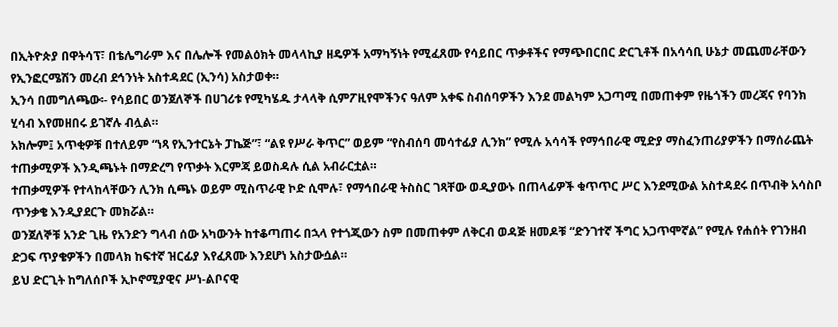በኢትዮጵያ በዋትሳፕ፣ በቴሌግራም እና በሌሎች የመልዕክት መላላኪያ ዘዴዎች አማካኝነት የሚፈጸሙ የሳይበር ጥቃቶችና የማጭበርበር ድርጊቶች በአሳሳቢ ሁኔታ መጨመራቸውን የኢንፎርሜሽን መረብ ደኅንነት አስተዳደር (ኢንሳ) አስታወቀ።
ኢንሳ በመግለጫው፡- የሳይበር ወንጀለኞች በሀገሪቱ የሚካሄዱ ታላላቅ ሲምፖዚየሞችንና ዓለም አቀፍ ስብሰባዎችን እንደ መልካም አጋጣሚ በመጠቀም የዜጎችን መረጃና የባንክ ሂሳብ እየመዘበሩ ይገኛሉ ብሏል።
አክሎም፤ አጥቂዎቹ በተለይም “ነጻ የኢንተርኔት ፓኬጅ”፣ “ልዩ የሥራ ቅጥር” ወይም “የስብሰባ መሳተፊያ ሊንክ” የሚሉ አሳሳች የማኅበራዊ ሚድያ ማስፈንጠሪያዎችን በማሰራጨት ተጠቃሚዎች እንዲጫኑት በማድረግ የጥቃት እርምጃ ይወስዳሉ ሲል አብራርቷል።
ተጠቃሚዎች የተላከላቸውን ሊንክ ሲጫኑ ወይም ሚስጥራዊ ኮድ ሲሞሉ፣ የማኅበራዊ ትስስር ገጻቸው ወዲያውኑ በጠላፊዎች ቁጥጥር ሥር እንደሚውል አስተዳደሩ በጥብቅ አሳስቦ ጥንቃቄ እንዲያደርጉ መክሯል።
ወንጀለኞቹ አንድ ጊዜ የአንድን ግላብ ሰው አካውንት ከተቆጣጠሩ በኋላ የተጎጂውን ስም በመጠቀም ለቅርብ ወዳጅ ዘመዶቹ “ድንገተኛ ችግር አጋጥሞኛል” የሚሉ የሐሰት የገንዘብ ድጋፍ ጥያቄዎችን በመላክ ከፍተኛ ዝርፊያ እየፈጸሙ እንደሆነ አስታውሷል።
ይህ ድርጊት ከግለሰቦች ኢኮኖሚያዊና ሥነ-ልቦናዊ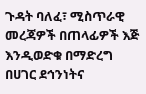ጉዳት ባለፈ፣ ሚስጥራዊ መረጃዎች በጠላፊዎች እጅ እንዲወድቁ በማድረግ በሀገር ደኅንነትና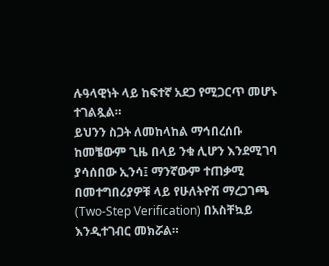ሉዓላዊነት ላይ ከፍተኛ አደጋ የሚጋርጥ መሆኑ ተገልጿል።
ይህንን ስጋት ለመከላከል ማኅበረሰቡ ከመቼውም ጊዜ በላይ ንቁ ሊሆን እንደሚገባ ያሳሰበው ኢንሳ፤ ማንኛውም ተጠቃሚ በመተግበሪያዎቹ ላይ የሁለትዮሽ ማረጋገጫ (Two-Step Verification) በአስቸኳይ እንዲተገብር መክሯል።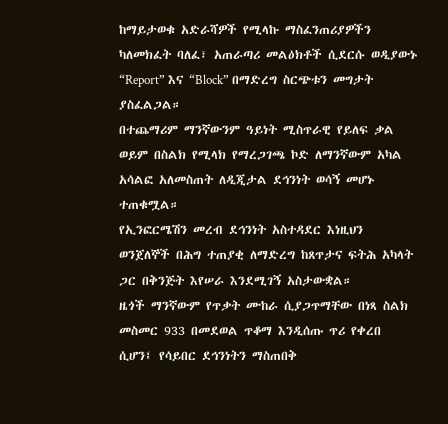ከማይታወቁ አድራሻዎች የሚላኩ ማስፈንጠሪያዎችን ካለመክፈት ባለፈ፣ አጠራጣሪ መልዕክቶች ሲደርሱ ወዲያውኑ “Report” እና “Block” በማድረግ ስርጭቱን መግታት ያስፈልጋል።
በተጨማሪም ማንኛውንም ዓይነት ሚስጥራዊ የይለፍ ቃል ወይም በስልክ የሚላክ የማረጋገጫ ኮድ ለማንኛውም አካል አሳልፎ አለመስጠት ለዲጂታል ደኅንነት ወሳኝ መሆኑ ተጠቁሟል።
የኢንፎርሜሽን መረብ ደኅንነት አስተዳደር እነዚህን ወንጀለኞች በሕግ ተጠያቂ ለማድረግ ከጸጥታና ፍትሕ አካላት ጋር በቅንጅት እየሠራ እንደሚገኝ አስታውቋል።
ዜጎች ማንኛውም የጥቃት ሙከራ ሲያጋጥማቸው በነጻ ስልክ መስመር 933 በመደወል ጥቆማ እንዲሰጡ ጥሪ የቀረበ ሲሆን፤ የሳይበር ደኅንነትን ማስጠበቅ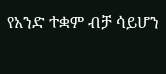የአንድ ተቋም ብቻ ሳይሆን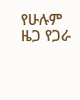የሁሉም ዜጋ የጋራ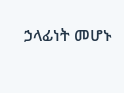ኃላፊነት መሆኑ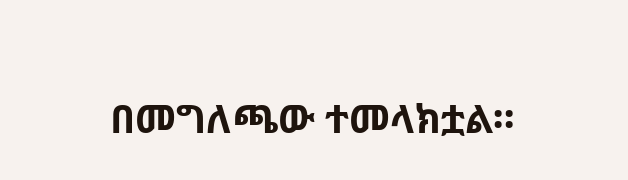በመግለጫው ተመላክቷል።